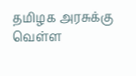தமிழக அரசுக்கு வெள்ள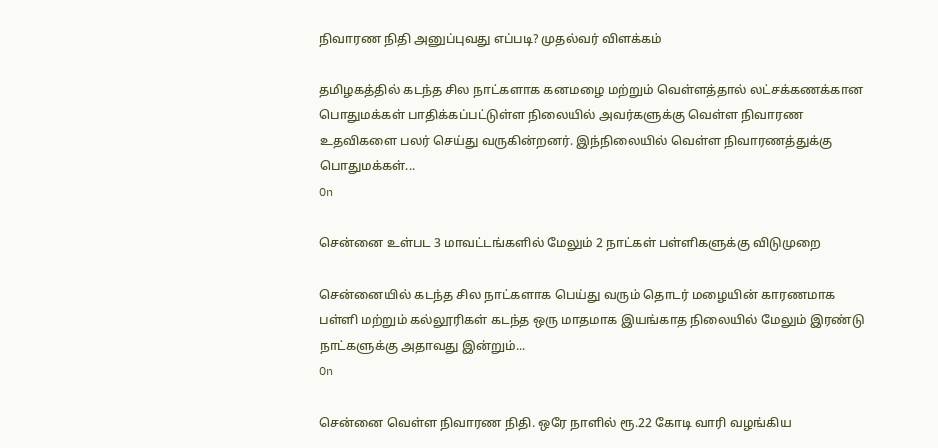நிவாரண நிதி அனுப்புவது எப்படி? முதல்வர் விளக்கம்

தமிழகத்தில் கடந்த சில நாட்களாக கனமழை மற்றும் வெள்ளத்தால் லட்சக்கணக்கான பொதுமக்கள் பாதிக்கப்பட்டுள்ள நிலையில் அவர்களுக்கு வெள்ள நிவாரண உதவிகளை பலர் செய்து வருகின்றனர். இந்நிலையில் வெள்ள நிவாரணத்துக்கு பொதுமக்கள்...
On

சென்னை உள்பட 3 மாவட்டங்களில் மேலும் 2 நாட்கள் பள்ளிகளுக்கு விடுமுறை

சென்னையில் கடந்த சில நாட்களாக பெய்து வரும் தொடர் மழையின் காரணமாக பள்ளி மற்றும் கல்லூரிகள் கடந்த ஒரு மாதமாக இயங்காத நிலையில் மேலும் இரண்டு நாட்களுக்கு அதாவது இன்றும்...
On

சென்னை வெள்ள நிவாரண நிதி. ஒரே நாளில் ரூ.22 கோடி வாரி வழங்கிய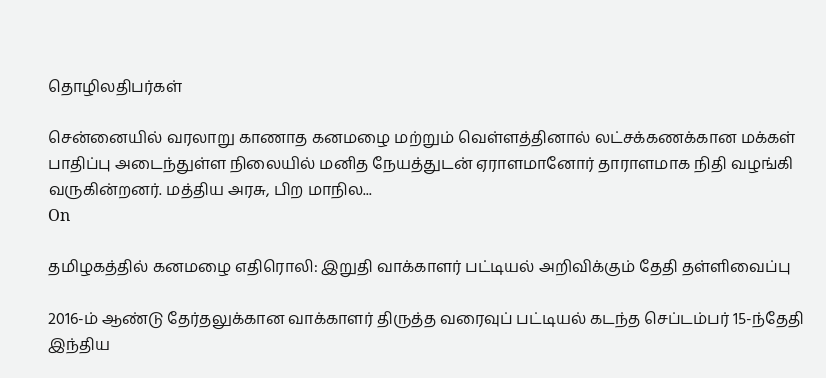தொழிலதிபர்கள்

சென்னையில் வரலாறு காணாத கனமழை மற்றும் வெள்ளத்தினால் லட்சக்கணக்கான மக்கள் பாதிப்பு அடைந்துள்ள நிலையில் மனித நேயத்துடன் ஏராளமானோர் தாராளமாக நிதி வழங்கி வருகின்றனர். மத்திய அரசு, பிற மாநில...
On

தமிழகத்தில் கனமழை எதிரொலி: இறுதி வாக்காளர் பட்டியல் அறிவிக்கும் தேதி தள்ளிவைப்பு

2016-ம் ஆண்டு தேர்தலுக்கான வாக்காளர் திருத்த வரைவுப் பட்டியல் கடந்த செப்டம்பர் 15-ந்தேதி இந்திய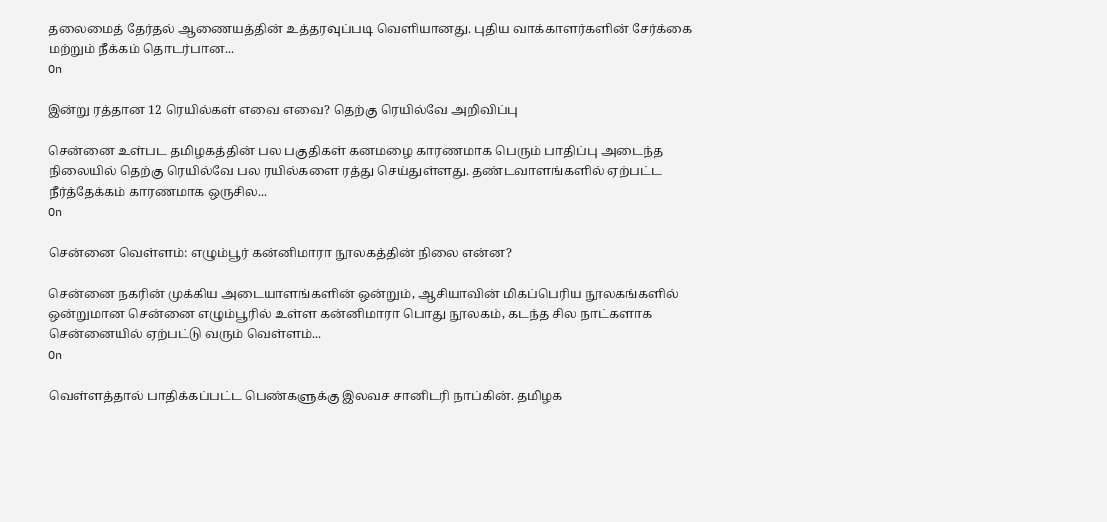தலைமைத் தேர்தல் ஆணையத்தின் உத்தரவுப்படி வெளியானது. புதிய வாக்காளர்களின் சேர்க்கை மற்றும் நீக்கம் தொடர்பான...
On

இன்று ரத்தான 12 ரெயில்கள் எவை எவை? தெற்கு ரெயில்வே அறிவிப்பு

சென்னை உள்பட தமிழகத்தின் பல பகுதிகள் கனமழை காரணமாக பெரும் பாதிப்பு அடைந்த நிலையில் தெற்கு ரெயில்வே பல ரயில்களை ரத்து செய்துள்ளது. தண்டவாளங்களில் ஏற்பட்ட நீர்த்தேக்கம் காரணமாக ஒருசில...
On

சென்னை வெள்ளம்: எழும்பூர் கன்னிமாரா நூலகத்தின் நிலை என்ன?

சென்னை நகரின் முக்கிய அடையாளங்களின் ஒன்றும், ஆசியாவின் மிகப்பெரிய நூலகங்களில் ஒன்றுமான சென்னை எழும்பூரில் உள்ள கன்னிமாரா பொது நூலகம், கடந்த சில நாட்களாக சென்னையில் ஏற்பட்டு வரும் வெள்ளம்...
On

வெள்ளத்தால் பாதிக்கப்பட்ட பெண்களுக்கு இலவச சானிடரி நாப்கின். தமிழக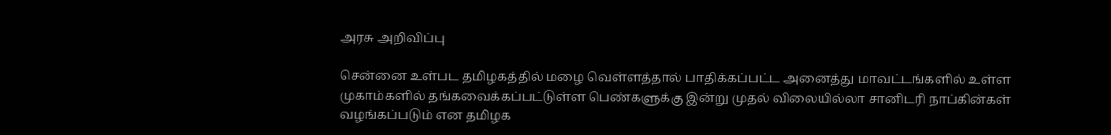அரசு அறிவிப்பு

சென்னை உள்பட தமிழகத்தில் மழை வெள்ளத்தால் பாதிக்கப்பட்ட அனைத்து மாவட்டங்களில் உள்ள முகாம்களில் தங்கவைக்கப்பட்டுள்ள பெண்களுக்கு இன்று முதல் விலையில்லா சானிடரி நாப்கின்கள் வழங்கப்படும் என தமிழக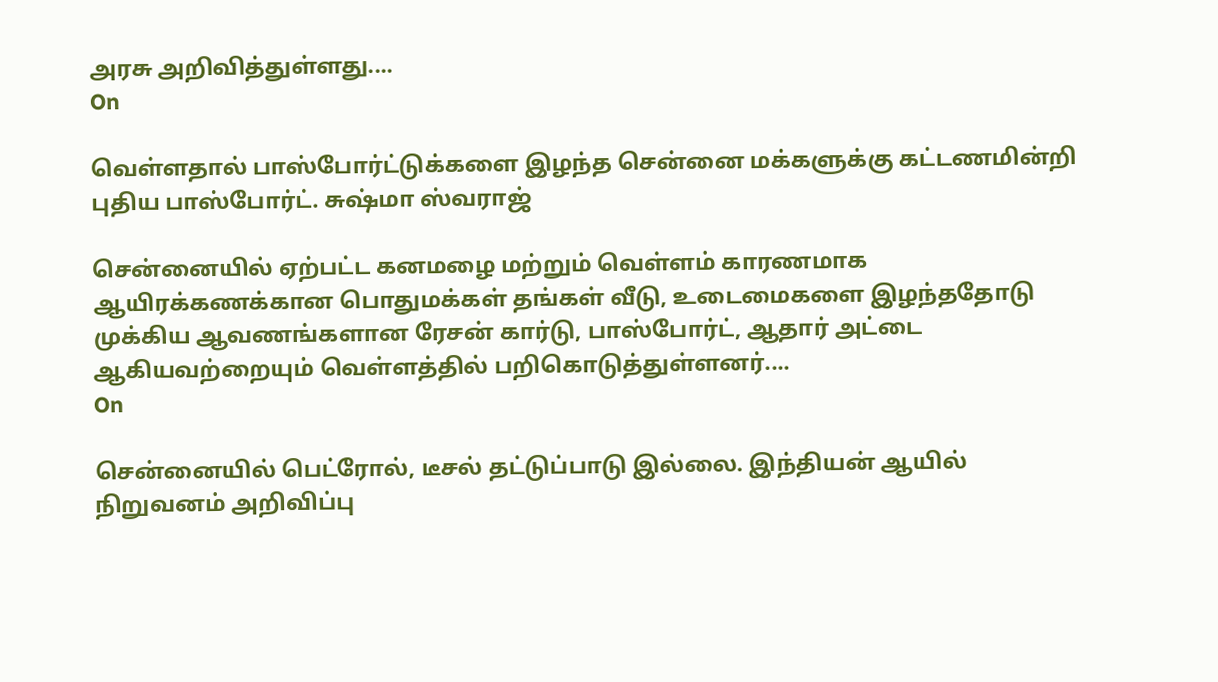அரசு அறிவித்துள்ளது....
On

வெள்ளதால் பாஸ்போர்ட்டுக்களை இழந்த சென்னை மக்களுக்கு கட்டணமின்றி புதிய பாஸ்போர்ட். சுஷ்மா ஸ்வராஜ்

சென்னையில் ஏற்பட்ட கனமழை மற்றும் வெள்ளம் காரணமாக ஆயிரக்கணக்கான பொதுமக்கள் தங்கள் வீடு, உடைமைகளை இழந்ததோடு முக்கிய ஆவணங்களான ரேசன் கார்டு, பாஸ்போர்ட், ஆதார் அட்டை ஆகியவற்றையும் வெள்ளத்தில் பறிகொடுத்துள்ளனர்....
On

சென்னையில் பெட்ரோல், டீசல் தட்டுப்பாடு இல்லை. இந்தியன் ஆயில் நிறுவனம் அறிவிப்பு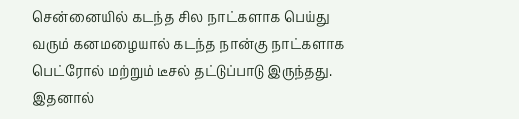சென்னையில் கடந்த சில நாட்களாக பெய்து வரும் கனமழையால் கடந்த நான்கு நாட்களாக பெட்ரோல் மற்றும் டீசல் தட்டுப்பாடு இருந்தது. இதனால்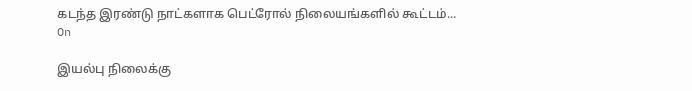கடந்த இரண்டு நாட்களாக பெட்ரோல் நிலையங்களில் கூட்டம்...
On

இயல்பு நிலைக்கு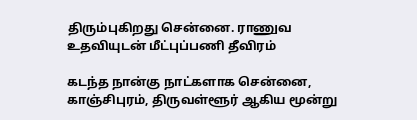திரும்புகிறது சென்னை. ராணுவ உதவியுடன் மீட்புப்பணி தீவிரம்

கடந்த நான்கு நாட்களாக சென்னை, காஞ்சிபுரம், திருவள்ளூர் ஆகிய மூன்று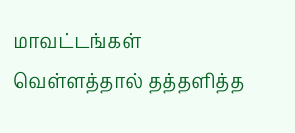மாவட்டங்கள் வெள்ளத்தால் தத்தளித்த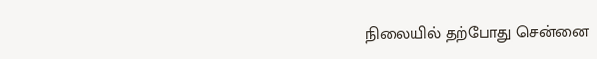நிலையில் தற்போது சென்னை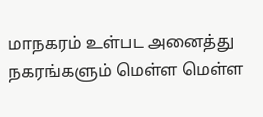மாநகரம் உள்பட அனைத்து நகரங்களும் மெள்ள மெள்ள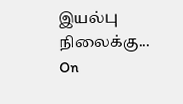இயல்பு நிலைக்கு...
On